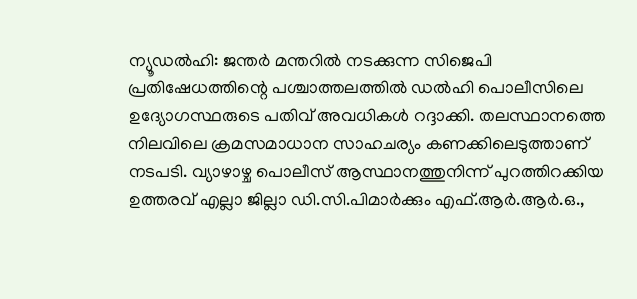ന്യൂഡൽഹി: ജന്തർ മന്തറിൽ നടക്കുന്ന സിജെപി പ്രതിഷേധത്തിന്റെ പശ്ചാത്തലത്തിൽ ഡൽഹി പൊലീസിലെ ഉദ്യോഗസ്ഥരുടെ പതിവ് അവധികൾ റദ്ദാക്കി. തലസ്ഥാനത്തെ നിലവിലെ ക്രമസമാധാന സാഹചര്യം കണക്കിലെടുത്താണ് നടപടി. വ്യാഴാഴ്ച പൊലീസ് ആസ്ഥാനത്തുനിന്ന് പുറത്തിറക്കിയ ഉത്തരവ് എല്ലാ ജില്ലാ ഡി.സി.പിമാർക്കും എഫ്.ആർ.ആർ.ഒ.,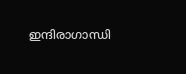ഇന്ദിരാഗാന്ധി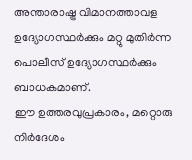അന്താരാഷ്ട്ര വിമാനത്താവള ഉദ്യോഗസ്ഥർക്കും മറ്റു മുതിർന്ന പൊലീസ് ഉദ്യോഗസ്ഥർക്കും ബാധകമാണ്.
ഈ ഉത്തരവുപ്രകാരം, മറ്റൊരു നിർദേശം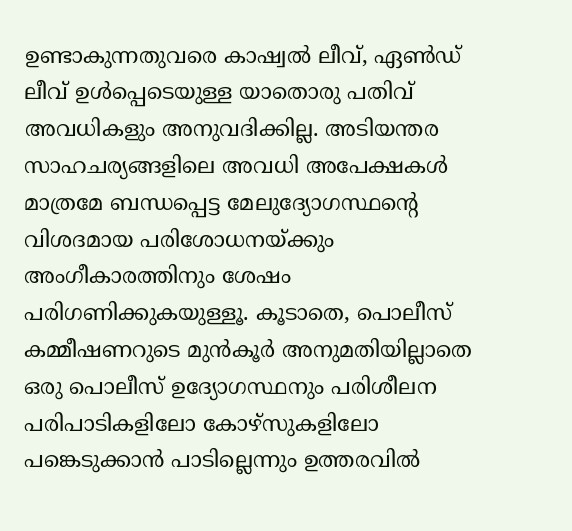ഉണ്ടാകുന്നതുവരെ കാഷ്വൽ ലീവ്, ഏൺഡ് ലീവ് ഉൾപ്പെടെയുള്ള യാതൊരു പതിവ് അവധികളും അനുവദിക്കില്ല. അടിയന്തര സാഹചര്യങ്ങളിലെ അവധി അപേക്ഷകൾ മാത്രമേ ബന്ധപ്പെട്ട മേലുദ്യോഗസ്ഥന്റെ വിശദമായ പരിശോധനയ്ക്കും അംഗീകാരത്തിനും ശേഷം പരിഗണിക്കുകയുള്ളൂ. കൂടാതെ, പൊലീസ് കമ്മീഷണറുടെ മുൻകൂർ അനുമതിയില്ലാതെ ഒരു പൊലീസ് ഉദ്യോഗസ്ഥനും പരിശീലന പരിപാടികളിലോ കോഴ്സുകളിലോ പങ്കെടുക്കാൻ പാടില്ലെന്നും ഉത്തരവിൽ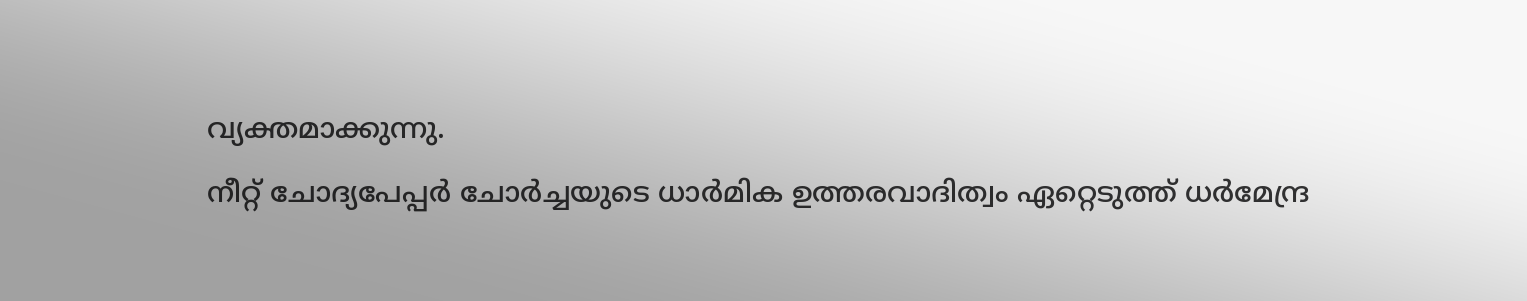വ്യക്തമാക്കുന്നു.
നീറ്റ് ചോദ്യപേപ്പർ ചോർച്ചയുടെ ധാർമിക ഉത്തരവാദിത്വം ഏറ്റെടുത്ത് ധർമേന്ദ്ര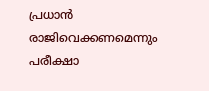പ്രധാൻ രാജിവെക്കണമെന്നും പരീക്ഷാ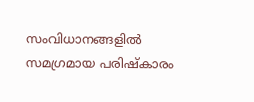സംവിധാനങ്ങളിൽ സമഗ്രമായ പരിഷ്കാരം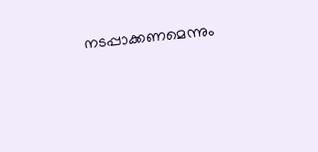നടപ്പാക്കണമെന്നും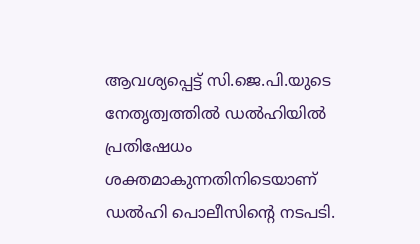ആവശ്യപ്പെട്ട് സി.ജെ.പി.യുടെ നേതൃത്വത്തിൽ ഡൽഹിയിൽ പ്രതിഷേധം ശക്തമാകുന്നതിനിടെയാണ് ഡൽഹി പൊലീസിന്റെ നടപടി.